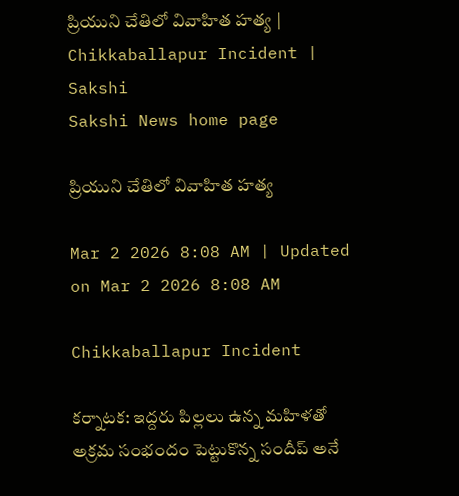ప్రియుని చేతిలో వివాహిత హత్య | Chikkaballapur Incident | Sakshi
Sakshi News home page

ప్రియుని చేతిలో వివాహిత హత్య

Mar 2 2026 8:08 AM | Updated on Mar 2 2026 8:08 AM

Chikkaballapur Incident

కర్నాటక: ఇద్దరు పిల్లలు ఉన్న మహిళతో అక్రమ సంభందం పెట్టుకొన్న సందీప్‌ అనే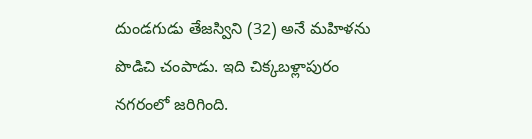దుండగుడు తేజస్విని (32) అనే మహిళను పొడిచి చంపాడు. ఇది చిక్కబళ్లాపురం నగరంలో జరిగింది.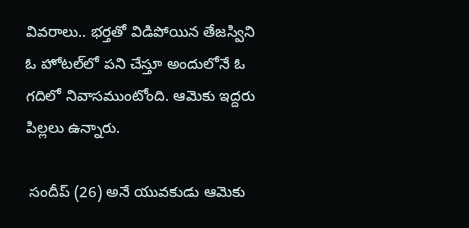వివరాలు.. భర్తతో విడిపోయిన తేజస్విని ఓ హోటల్‌లో పని చేస్తూ అందులోనే ఓ గదిలో నివాసముంటోంది. ఆమెకు ఇద్దరు పిల్లలు ఉన్నారు.

 సందీప్‌ (26) అనే యువకుడు ఆమెకు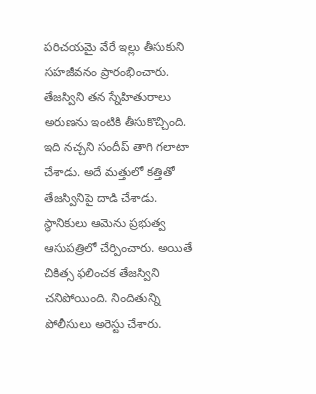పరిచయమై వేరే ఇల్లు తీసుకుని సహజీవనం ప్రారంభించారు.  తేజస్విని తన స్నేహితురాలు అరుణను ఇంటికి తీసుకొచ్చింది. ఇది నచ్చని సందీప్‌ తాగి గలాటా చేశాడు. అదే మత్తులో కత్తితో తేజస్వినిపై దాడి చేశాడు. స్థానికులు ఆమెను ప్రభుత్వ ఆసుపత్రిలో చేర్పించారు. అయితే చికిత్స ఫలించక తేజస్విని చనిపోయింది. నిందితున్ని పోలీసులు అరెస్టు చేశారు.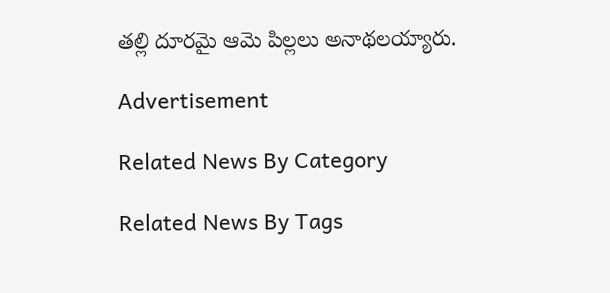తల్లి దూరమై ఆమె పిల్లలు అనాథలయ్యారు.

Advertisement

Related News By Category

Related News By Tags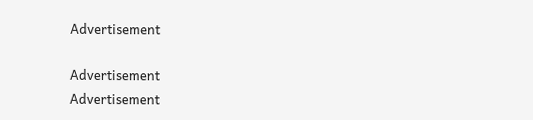Advertisement

Advertisement
Advertisement